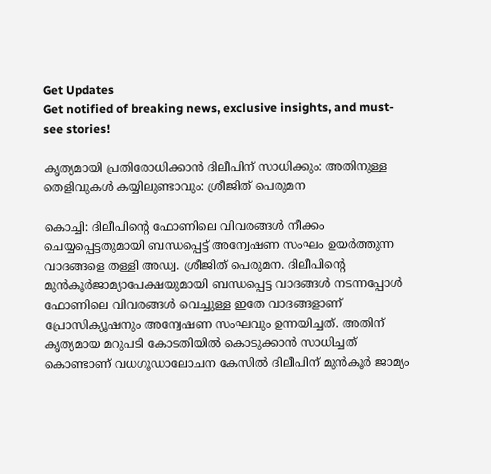Get Updates
Get notified of breaking news, exclusive insights, and must-see stories!

കൃത്യമായി പ്രതിരോധിക്കാന്‍ ദിലീപിന് സാധിക്കും: അതിനുള്ള തെളിവുകള്‍ കയ്യിലുണ്ടാവും: ശ്രീജിത് പെരുമന

കൊച്ചി: ദിലീപിന്റെ ഫോണിലെ വിവരങ്ങള്‍ നീക്കം ചെയ്യപ്പെട്ടതുമായി ബന്ധപ്പെട്ട് അന്വേഷണ സംഘം ഉയർത്തുന്ന വാദങ്ങളെ തള്ളി അഡ്വ. ശ്രീജിത് പെരുമന. ദിലീപിന്റെ മുന്‍കൂർജാമ്യാപേക്ഷയുമായി ബന്ധപ്പെട്ട വാദങ്ങള്‍ നടന്നപ്പോള്‍ ഫോണിലെ വിവരങ്ങള്‍ വെച്ചുള്ള ഇതേ വാദങ്ങളാണ് പ്രോസിക്യൂഷനും അന്വേഷണ സംഘവും ഉന്നയിച്ചത്. അതിന് കൃത്യമായ മറുപടി കോടതിയില്‍ കൊടുക്കാന്‍ സാധിച്ചത് കൊണ്ടാണ് വധഗൂഡാലോചന കേസില്‍ ദിലീപിന് മുന്‍കൂർ ജാമ്യം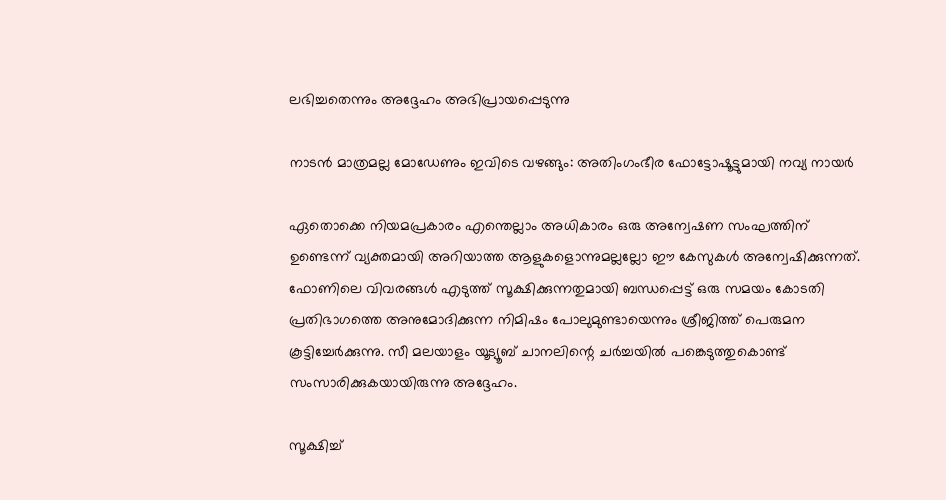ലഭിച്ചതെന്നും അദ്ദേഹം അഭിപ്രായപ്പെടുന്നു

നാടന്‍ മാത്രമല്ല മോഡേണും ഇവിടെ വഴങ്ങും: അതിംഗംഭീര ഫോട്ടോഷൂട്ടുമായി നവ്യ നായർ

ഏതൊക്കെ നിയമപ്രകാരം എന്തെല്ലാം അധികാരം ഒരു അന്വേഷണ സംഘത്തിന് ഉണ്ടെന്ന് വ്യക്തമായി അറിയാത്ത ആളുകളൊന്നുമല്ലല്ലോ ഈ കേസുകള്‍ അന്വേഷിക്കുന്നത്. ഫോണിലെ വിവരങ്ങള്‍ എടുത്ത് സൂക്ഷിക്കുന്നതുമായി ബന്ധപ്പെട്ട് ഒരു സമയം കോടതി പ്രതിഭാഗത്തെ അനുമോദിക്കുന്ന നിമിഷം പോലുമുണ്ടായെന്നും ശ്രീജിത്ത് പെരുമന കൂട്ടിച്ചേർക്കുന്നു. സീ മലയാളം യൂട്യൂബ് ചാനലിന്റെ ചർച്ചയില്‍ പങ്കെടുത്തുകൊണ്ട് സംസാരിക്കുകയായിരുന്നു അദ്ദേഹം.

സൂക്ഷിച്ച്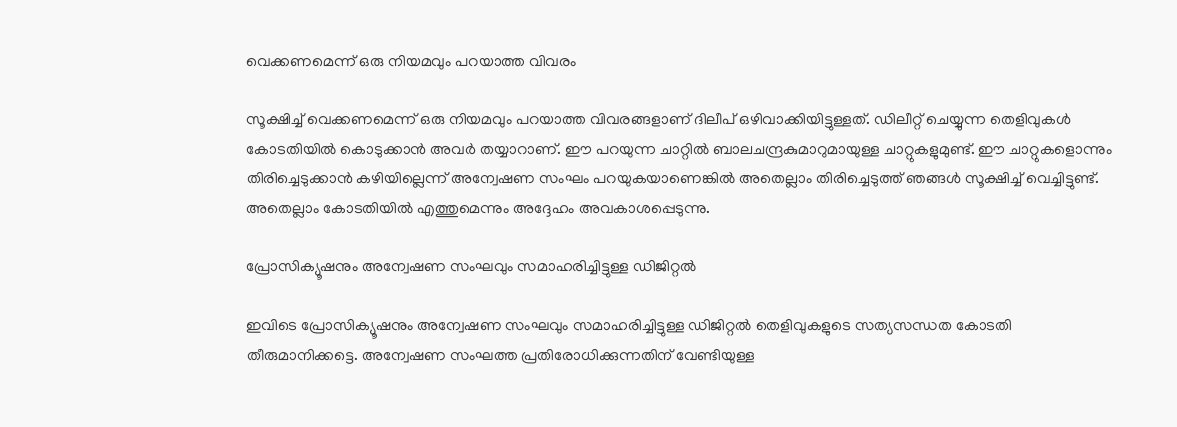വെക്കണമെന്ന് ഒരു നിയമവും പറയാത്ത വിവരം

സൂക്ഷിച്ച് വെക്കണമെന്ന് ഒരു നിയമവും പറയാത്ത വിവരങ്ങളാണ് ദിലീപ് ഒഴിവാക്കിയിട്ടുള്ളത്. ഡിലീറ്റ് ചെയ്യുന്ന തെളിവുകള്‍ കോടതിയില്‍ കൊടുക്കാന്‍ അവർ തയ്യാറാണ്. ഈ പറയുന്ന ചാറ്റില്‍ ബാലചന്ദ്രകുമാറുമായുള്ള ചാറ്റുകളുമുണ്ട്. ഈ ചാറ്റുകളൊന്നും തിരിച്ചെടുക്കാന്‍ കഴിയില്ലെന്ന് അന്വേഷണ സംഘം പറയുകയാണെങ്കില്‍ അതെല്ലാം തിരിച്ചെടുത്ത് ഞങ്ങള്‍ സൂക്ഷിച്ച് വെച്ചിട്ടുണ്ട്. അതെല്ലാം കോടതിയില്‍ എത്തുമെന്നും അദ്ദേഹം അവകാശപ്പെടുന്നു.

പ്രോസിക്യൂഷനും അന്വേഷണ സംഘവും സമാഹരിച്ചിട്ടുള്ള ഡിജിറ്റല്‍

ഇവിടെ പ്രോസിക്യൂഷനും അന്വേഷണ സംഘവും സമാഹരിച്ചിട്ടുള്ള ഡിജിറ്റല്‍ തെളിവുകളുടെ സത്യസന്ധത കോടതി തീരുമാനിക്കട്ടെ. അന്വേഷണ സംഘത്ത പ്രതിരോധിക്കുന്നതിന് വേണ്ടിയുള്ള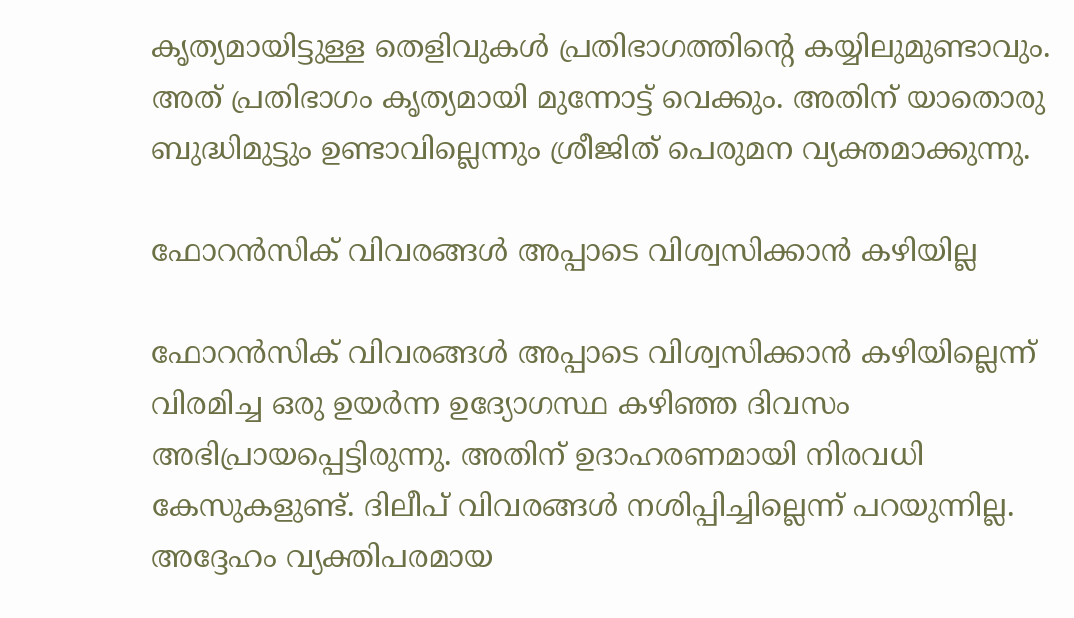കൃത്യമായിട്ടുള്ള തെളിവുകള്‍ പ്രതിഭാഗത്തിന്റെ കയ്യിലുമുണ്ടാവും. അത് പ്രതിഭാഗം കൃത്യമായി മുന്നോട്ട് വെക്കും. അതിന് യാതൊരു ബുദ്ധിമുട്ടും ഉണ്ടാവില്ലെന്നും ശ്രീജിത് പെരുമന വ്യക്തമാക്കുന്നു.

ഫോറന്‍സിക് വിവരങ്ങള്‍ അപ്പാടെ വിശ്വസിക്കാന്‍ കഴിയില്ല

ഫോറന്‍സിക് വിവരങ്ങള്‍ അപ്പാടെ വിശ്വസിക്കാന്‍ കഴിയില്ലെന്ന് വിരമിച്ച ഒരു ഉയർന്ന ഉദ്യോഗസ്ഥ കഴിഞ്ഞ ദിവസം അഭിപ്രായപ്പെട്ടിരുന്നു. അതിന് ഉദാഹരണമായി നിരവധി കേസുകളുണ്ട്. ദിലീപ് വിവരങ്ങള്‍ നശിപ്പിച്ചില്ലെന്ന് പറയുന്നില്ല. അദ്ദേഹം വ്യക്തിപരമായ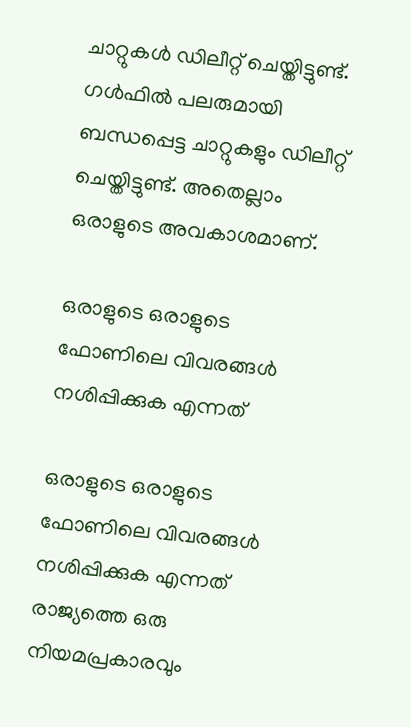ചാറ്റുകള്‍ ഡിലീറ്റ് ചെയ്തിട്ടുണ്ട്. ഗള്‍ഫില്‍ പലരുമായി ബന്ധപ്പെട്ട ചാറ്റുകളും ഡിലീറ്റ് ചെയ്തിട്ടുണ്ട്. അതെല്ലാം ഒരാളുടെ അവകാശമാണ്.

ഒരാളുടെ ഒരാളുടെ ഫോണിലെ വിവരങ്ങള്‍ നശിപ്പിക്കുക എന്നത്

ഒരാളുടെ ഒരാളുടെ ഫോണിലെ വിവരങ്ങള്‍ നശിപ്പിക്കുക എന്നത് രാജ്യത്തെ ഒരു നിയമപ്രകാരവും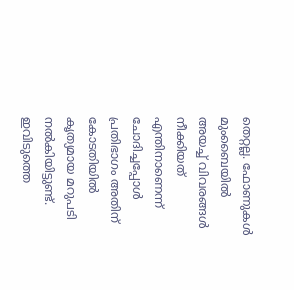തെറ്റല്ല. ഫോണുകള്‍ മുംബൈയില്‍ അയച്ച് വിവരങ്ങള്‍ നീക്കിയത് എന്തിനാണെന്ന് ചോദിച്ചപ്പോള്‍ പ്രതിഭാഗം അതിന് കോടതിയില്‍ കൃത്യമായ മറുപടി നല്‍കിയിട്ടുണ്ട്. ഇവിടുത്തെ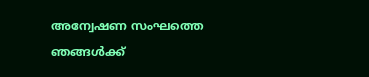അന്വേഷണ സംഘത്തെ ഞങ്ങള്‍ക്ക്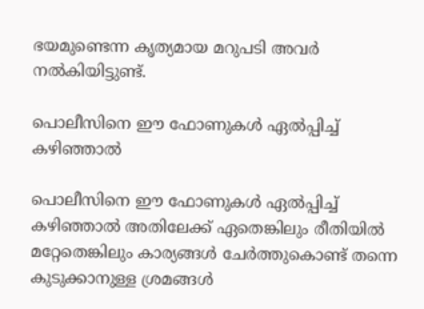ഭയമുണ്ടെന്ന കൃത്യമായ മറുപടി അവർ നല്‍കിയിട്ടുണ്ട്.

പൊലീസിനെ ഈ ഫോണുകള്‍ ഏല്‍പ്പിച്ച് കഴിഞ്ഞാല്‍

പൊലീസിനെ ഈ ഫോണുകള്‍ ഏല്‍പ്പിച്ച് കഴിഞ്ഞാല്‍ അതിലേക്ക് ഏതെങ്കിലും രീതിയില്‍ മറ്റേതെങ്കിലും കാര്യങ്ങള്‍ ചേർത്തുകൊണ്ട് തന്നെ കുടുക്കാനുള്ള ശ്രമങ്ങള്‍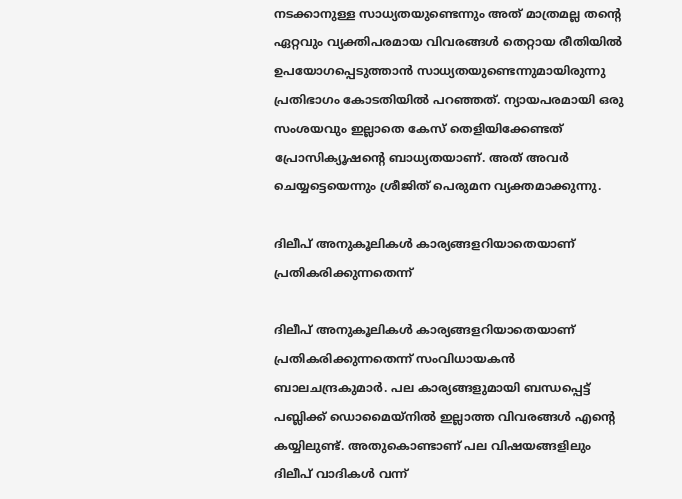നടക്കാനുള്ള സാധ്യതയുണ്ടെന്നും അത് മാത്രമല്ല തന്റെ ഏറ്റവും വ്യക്തിപരമായ വിവരങ്ങള്‍ തെറ്റായ രീതിയില്‍ ഉപയോഗപ്പെടുത്താന്‍ സാധ്യതയുണ്ടെന്നുമായിരുന്നു പ്രതിഭാഗം കോടതിയില്‍ പറഞ്ഞത്. ന്യായപരമായി ഒരു സംശയവും ഇല്ലാതെ കേസ് തെളിയിക്കേണ്ടത് പ്രോസിക്യൂഷന്റെ ബാധ്യതയാണ്. അത് അവർ ചെയ്യട്ടെയെന്നും ശ്രീജിത് പെരുമന വ്യക്തമാക്കുന്നു.

ദിലീപ് അനുകൂലികള്‍ കാര്യങ്ങളറിയാതെയാണ് പ്രതികരിക്കുന്നതെന്ന്

ദിലീപ് അനുകൂലികള്‍ കാര്യങ്ങളറിയാതെയാണ് പ്രതികരിക്കുന്നതെന്ന് സംവിധായകന്‍ ബാലചന്ദ്രകുമാർ. പല കാര്യങ്ങളുമായി ബന്ധപ്പെട്ട് പബ്ലിക്ക് ഡൊമൈയ്നില്‍ ഇല്ലാത്ത വിവരങ്ങള്‍ എന്റെ കയ്യിലുണ്ട്. അതുകൊണ്ടാണ് പല വിഷയങ്ങളിലും ദിലീപ് വാദികള്‍ വന്ന്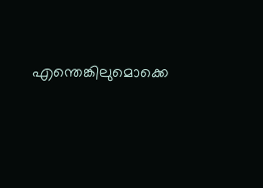എന്തെങ്കിലുമൊക്കെ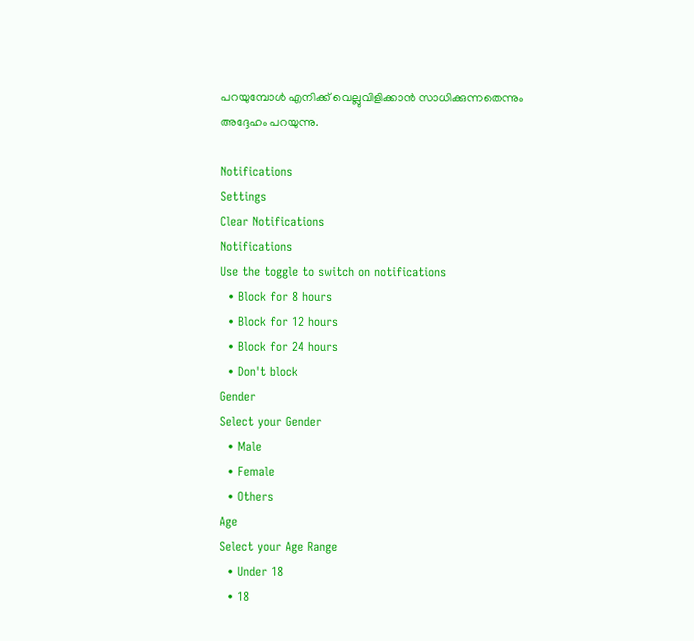പറയുമ്പോള്‍ എനിക്ക് വെല്ലുവിളിക്കാന്‍ സാധിക്കുന്നതെന്നും അദ്ദേഹം പറയുന്നു.

Notifications
Settings
Clear Notifications
Notifications
Use the toggle to switch on notifications
  • Block for 8 hours
  • Block for 12 hours
  • Block for 24 hours
  • Don't block
Gender
Select your Gender
  • Male
  • Female
  • Others
Age
Select your Age Range
  • Under 18
  • 18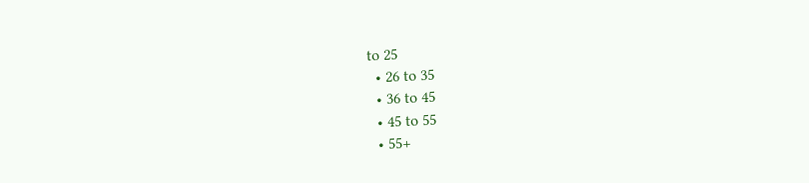to 25
  • 26 to 35
  • 36 to 45
  • 45 to 55
  • 55+